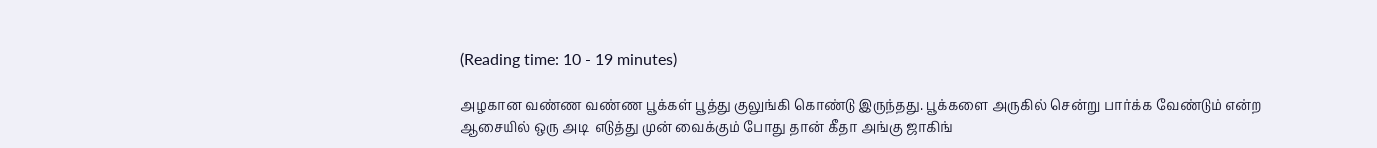(Reading time: 10 - 19 minutes)

அழகான வண்ண வண்ண பூக்கள் பூத்து குலுங்கி கொண்டு இருந்தது. பூக்களை அருகில் சென்று பார்க்க வேண்டும் என்ற ஆசையில் ஒரு அடி  எடுத்து முன் வைக்கும் போது தான் கீதா அங்கு ஜாகிங்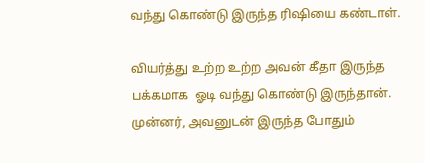வந்து கொண்டு இருந்த ரிஷியை கண்டாள்.

வியர்த்து உற்ற உற்ற அவன் கீதா இருந்த பக்கமாக  ஓடி வந்து கொண்டு இருந்தான்.  முன்னர், அவனுடன் இருந்த போதும்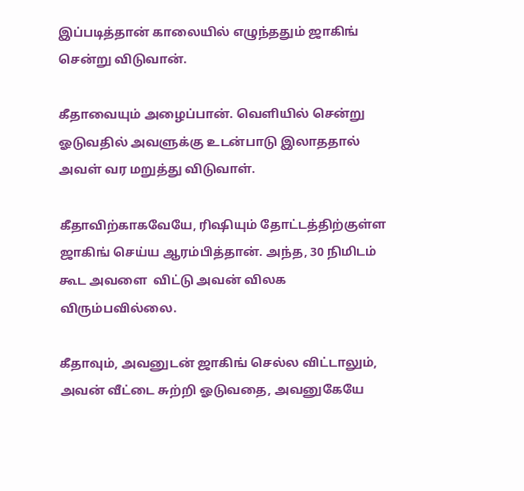இப்படித்தான் காலையில் எழுந்ததும் ஜாகிங் சென்று விடுவான்.

கீதாவையும் அழைப்பான். வெளியில் சென்று ஓடுவதில் அவளுக்கு உடன்பாடு இலாததால் அவள் வர மறுத்து விடுவாள்.

கீதாவிற்காகவேயே, ரிஷியும் தோட்டத்திற்குள்ள ஜாகிங் செய்ய ஆரம்பித்தான். அந்த, 30 நிமிடம் கூட அவளை  விட்டு அவன் விலக விரும்பவில்லை.

கீதாவும், அவனுடன் ஜாகிங் செல்ல விட்டாலும், அவன் வீட்டை சுற்றி ஓடுவதை, அவனுகேயே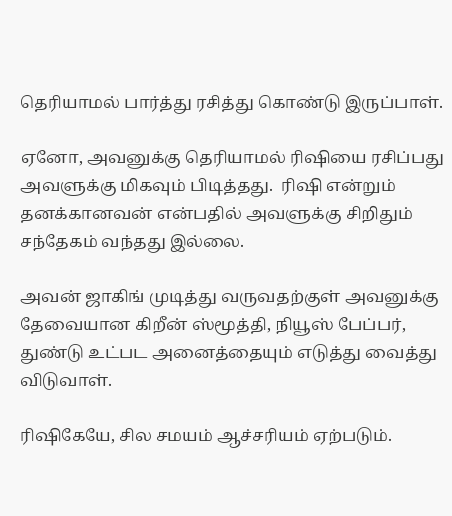தெரியாமல் பார்த்து ரசித்து கொண்டு இருப்பாள்.

ஏனோ, அவனுக்கு தெரியாமல் ரிஷியை ரசிப்பது  அவளுக்கு மிகவும் பிடித்தது.  ரிஷி என்றும் தனக்கானவன் என்பதில் அவளுக்கு சிறிதும் சந்தேகம் வந்தது இல்லை.

அவன் ஜாகிங் முடித்து வருவதற்குள் அவனுக்கு தேவையான கிறீன் ஸ்மூத்தி, நியூஸ் பேப்பர், துண்டு உட்பட அனைத்தையும் எடுத்து வைத்து விடுவாள்.

ரிஷிகேயே, சில சமயம் ஆச்சரியம் ஏற்படும்.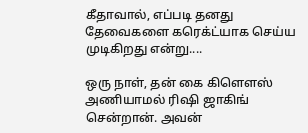கீதாவால், எப்படி தனது தேவைகளை கரெக்ட்யாக செய்ய முடிகிறது என்று....

ஒரு நாள், தன் கை கிளௌஸ் அணியாமல் ரிஷி ஜாகிங் சென்றான். அவன்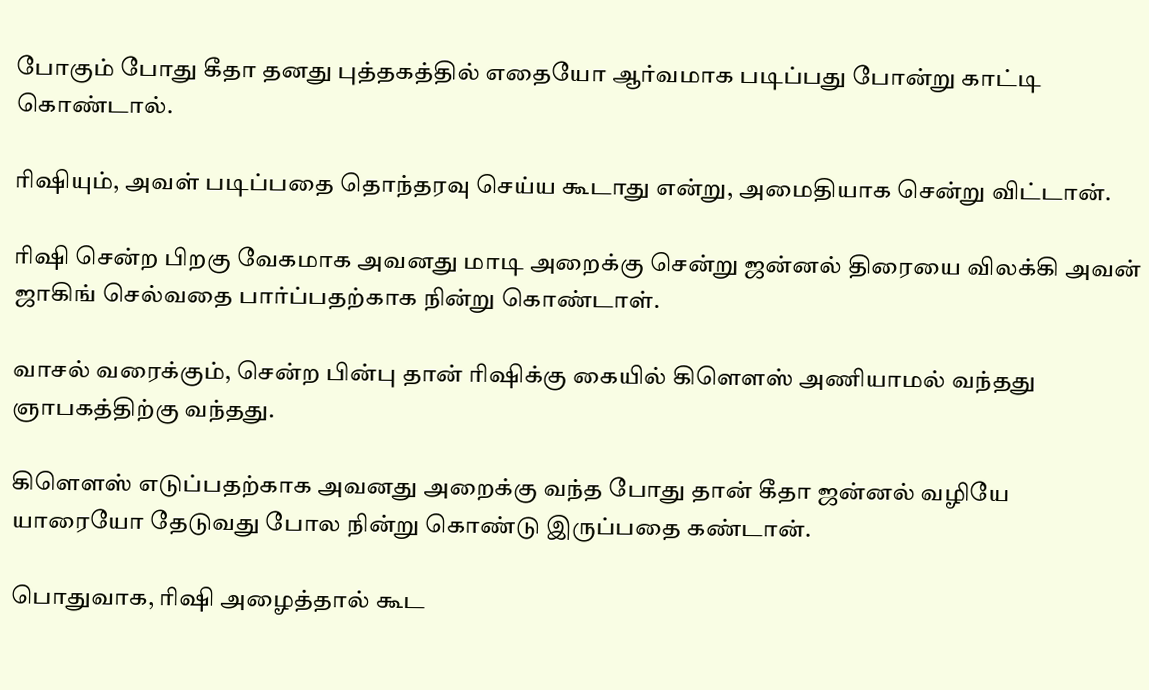போகும் போது கீதா தனது புத்தகத்தில் எதையோ ஆர்வமாக படிப்பது போன்று காட்டி கொண்டால்.

ரிஷியும், அவள் படிப்பதை தொந்தரவு செய்ய கூடாது என்று, அமைதியாக சென்று விட்டான்.

ரிஷி சென்ற பிறகு வேகமாக அவனது மாடி அறைக்கு சென்று ஜன்னல் திரையை விலக்கி அவன் ஜாகிங் செல்வதை பார்ப்பதற்காக நின்று கொண்டாள்.

வாசல் வரைக்கும், சென்ற பின்பு தான் ரிஷிக்கு கையில் கிளௌஸ் அணியாமல் வந்தது ஞாபகத்திற்கு வந்தது.

கிளௌஸ் எடுப்பதற்காக அவனது அறைக்கு வந்த போது தான் கீதா ஜன்னல் வழியே யாரையோ தேடுவது போல நின்று கொண்டு இருப்பதை கண்டான்.

பொதுவாக, ரிஷி அழைத்தால் கூட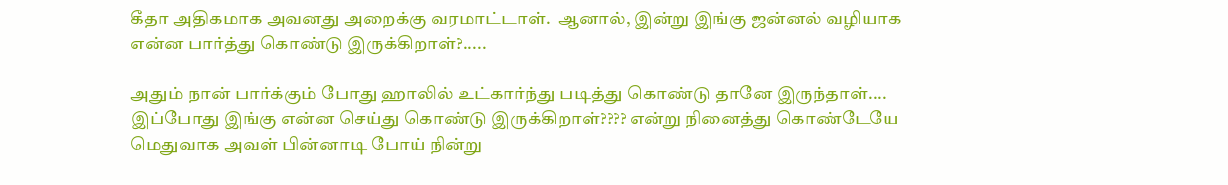கீதா அதிகமாக அவனது அறைக்கு வரமாட்டாள்.  ஆனால், இன்று இங்கு ஜன்னல் வழியாக என்ன பார்த்து கொண்டு இருக்கிறாள்?.....

அதும் நான் பார்க்கும் போது ஹாலில் உட்கார்ந்து படித்து கொண்டு தானே இருந்தாள்.... இப்போது இங்கு என்ன செய்து கொண்டு இருக்கிறாள்???? என்று நினைத்து கொண்டேயே மெதுவாக அவள் பின்னாடி போய் நின்று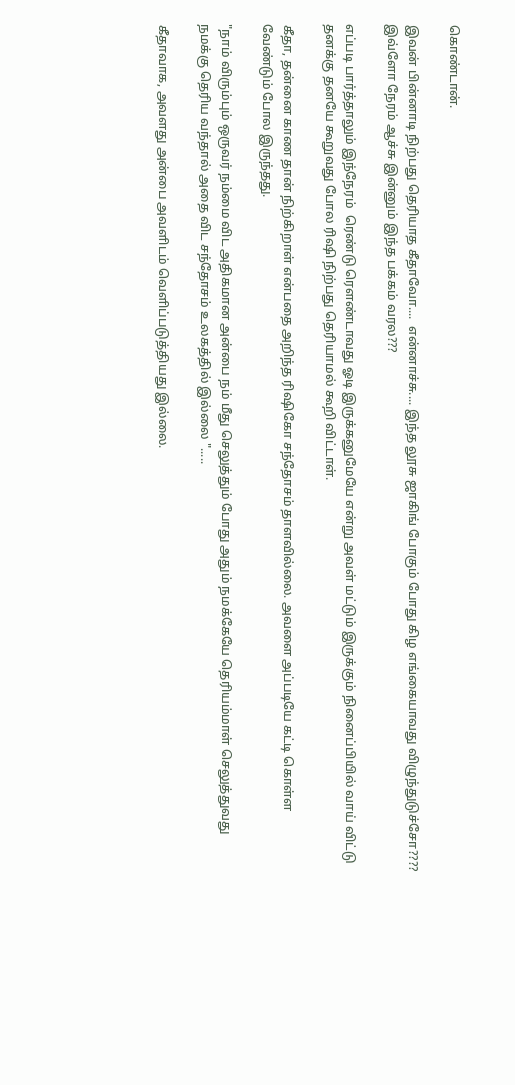கொண்டான்.

இவன் பின்னாடி நிற்பது தெரியாத கீதாவோ....  என்னாச்சு.... இந்த லூசு ஜாகிங் போகும் போது கிழ எங்கையாவது விழுந்துடுச்சோ???? இவ்ளோ நேரம் ஆச்சு இன்னும் இந்த பக்கம் வரல???

எப்படி பார்த்தாலும் இந்நேரம்  ரெண்டு ரௌண்டாவது ஓடி இருக்கனுமேயே என்று அவள் மட்டும் இருக்கும் நினைப்பியில் வாய் விட்டு தனக்கு தனயே கூறுவது போல ரிஷி நிற்பது தெரியாமல் கூறி விட்டாள்.

கீதா, தன்னை காண தான் நிற்கிறாள் என்பதை அறிந்த ரிஷிகோ சந்தோசம் தாளவில்லை. அவளை அப்படியே கட்டி கொள்ள வேண்டும் போல இருந்தது.

"நாம் விரும்பும் ஒருவர் நம்மை விட அதிகமான அன்பை நம் மீது செலுத்தும் போது அதும் நமக்கேயே தெரியம்மாள் செலுத்துவது நமக்கு தெரிய வந்தால் அதை விட சந்தோசம் உலகத்தில் இல்லை ".....

கீதாவாக, அவளது அன்பை அவளிடம் வெளிப்படுத்தியது இல்லை.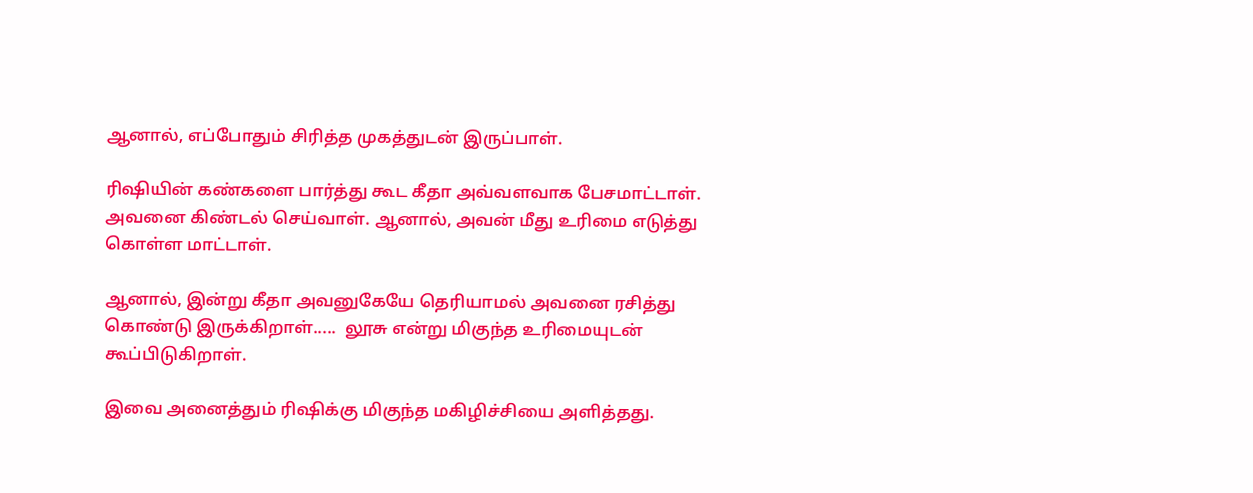ஆனால், எப்போதும் சிரித்த முகத்துடன் இருப்பாள்.

ரிஷியின் கண்களை பார்த்து கூட கீதா அவ்வளவாக பேசமாட்டாள். அவனை கிண்டல் செய்வாள். ஆனால், அவன் மீது உரிமை எடுத்து கொள்ள மாட்டாள்.

ஆனால், இன்று கீதா அவனுகேயே தெரியாமல் அவனை ரசித்து கொண்டு இருக்கிறாள்.....  லூசு என்று மிகுந்த உரிமையுடன் கூப்பிடுகிறாள்.

இவை அனைத்தும் ரிஷிக்கு மிகுந்த மகிழிச்சியை அளித்தது.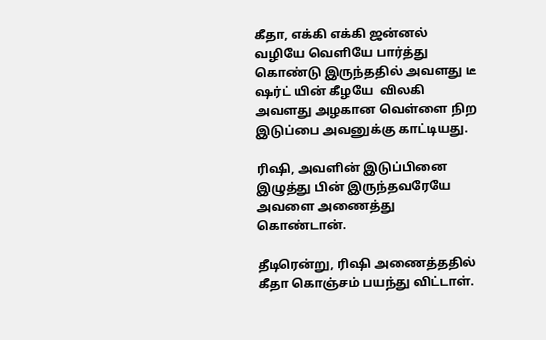கீதா, எக்கி எக்கி ஜன்னல் வழியே வெளியே பார்த்து கொண்டு இருந்ததில் அவளது டீ ஷர்ட் யின் கீழயே  விலகி அவளது அழகான வெள்ளை நிற இடுப்பை அவனுக்கு காட்டியது.

ரிஷி, அவளின் இடுப்பினை இழுத்து பின் இருந்தவரேயே அவளை அணைத்து கொண்டான்.

தீடிரென்று, ரிஷி அணைத்ததில் கீதா கொஞ்சம் பயந்து விட்டாள்.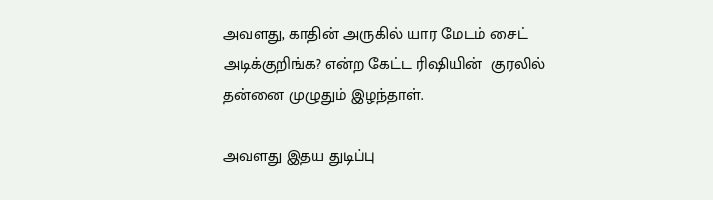அவளது, காதின் அருகில் யார மேடம் சைட் அடிக்குறிங்க? என்ற கேட்ட ரிஷியின்  குரலில் தன்னை முழுதும் இழந்தாள்.

அவளது இதய துடிப்பு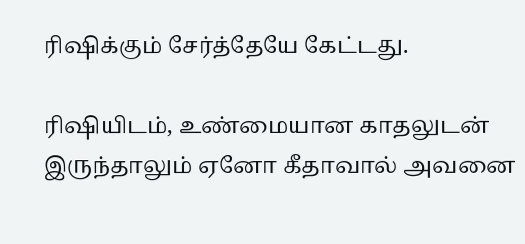ரிஷிக்கும் சேர்த்தேயே கேட்டது.

ரிஷியிடம், உண்மையான காதலுடன் இருந்தாலும் ஏனோ கீதாவால் அவனை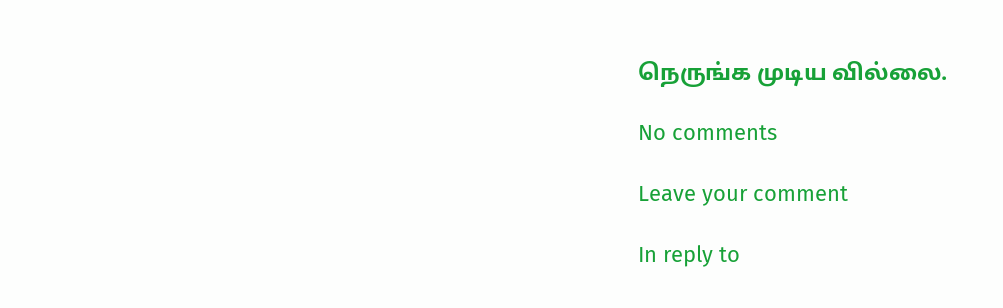நெருங்க முடிய வில்லை.

No comments

Leave your comment

In reply to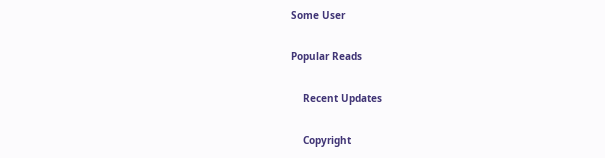Some User

Popular Reads

    Recent Updates

    Copyright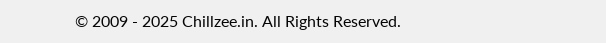© 2009 - 2025 Chillzee.in. All Rights Reserved.